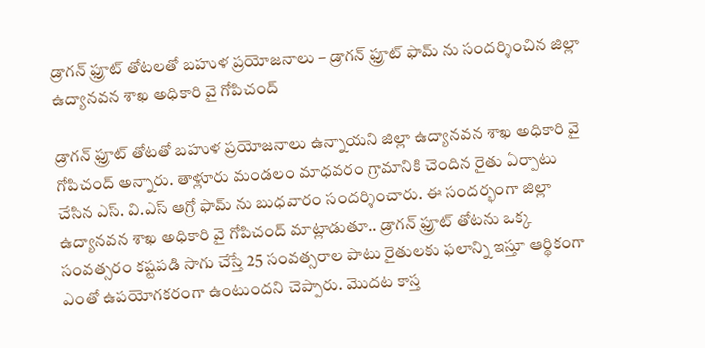డ్రాగన్ ఫ్రూట్ తోటలతో బహుళ ప్రయోజనాలు – డ్రాగన్ ఫ్రూట్ ఫామ్ ను సందర్శించిన జిల్లా ఉద్యానవన శాఖ అధికారి వై గోపిచంద్

డ్రాగన్ ఫ్రూట్ తోటతో బహుళ ప్రయోజనాలు ఉన్నాయని జిల్లా ఉద్యానవన శాఖ అధికారి వై గోపిచంద్ అన్నారు. తాళ్లూరు మండలం మాధవరం గ్రామానికి చెందిన రైతు ఏర్పాటు చేసిన ఎస్. వి.ఎస్ ఆగ్రో ఫామ్ ను బుధవారం సందర్శించారు. ఈ సందర్భంగా జిల్లా ఉద్యానవన శాఖ అధికారి వై గోపిచంద్ మాట్లాడుతూ.. డ్రాగన్ ఫ్రూట్ తోటను ఒక్క సంవత్సరం కష్టపడి సాగు చేస్తే 25 సంవత్సరాల పాటు రైతులకు ఫలాన్ని ఇస్తూ ఆర్థికంగా ఎంతో ఉపయోగకరంగా ఉంటుందని చెప్పారు. మొదట కాస్త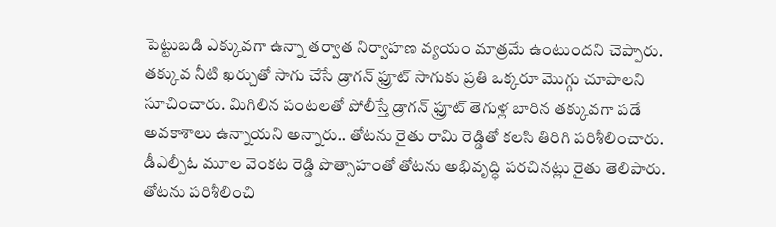పెట్టుబడి ఎక్కువగా ఉన్నా తర్వాత నిర్వాహణ వ్యయం మాత్రమే ఉంటుందని చెప్పారు. తక్కువ నీటి ఖర్చుతో సాగు చేసే డ్రాగన్ ఫ్రూట్ సాగుకు ప్రతి ఒక్కరూ మొగ్గు చూపాలని సూచించారు. మిగిలిన పంటలతో పోలీస్తే డ్రాగన్ ఫ్రూట్ తెగుళ్ల బారిన తక్కువగా పడే అవకాశాలు ఉన్నాయని అన్నారు.. తోటను రైతు రామి రెడ్డితో కలసి తిరిగి పరిశీలించారు. డీఎల్పీఓ మూల వెంకట రెడ్డి పొత్సాహంతో తోటను అభివృద్ధి పరచినట్లు రైతు తెలిపారు. తోటను పరిశీలించి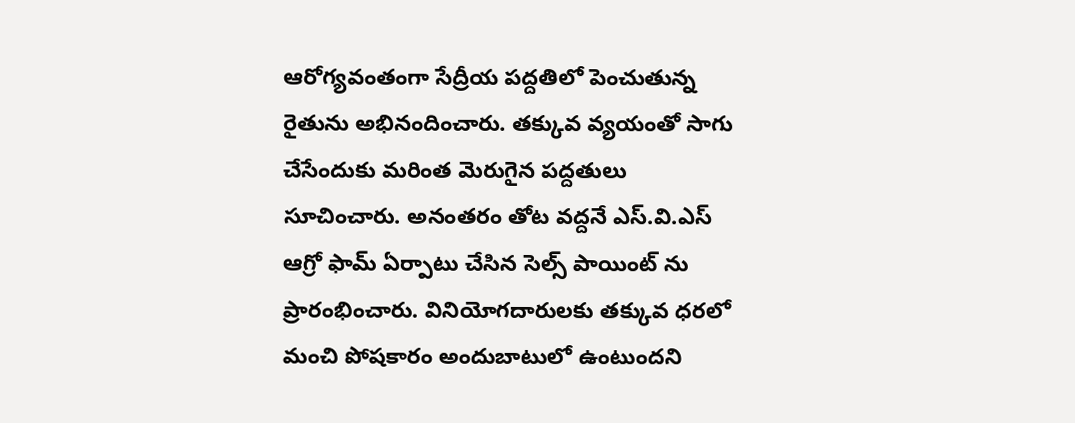ఆరోగ్యవంతంగా సేద్రీయ పద్దతిలో పెంచుతున్న రైతును అభినందించారు. తక్కువ వ్యయంతో సాగు చేసేందుకు మరింత మెరుగైన పద్దతులు సూచించారు. అనంతరం తోట వద్దనే ఎస్.వి.ఎస్ ఆగ్రో ఫామ్ ఏర్పాటు చేసిన సెల్స్ పాయింట్ ను ప్రారంభించారు. వినియోగదారులకు తక్కువ ధరలో మంచి పోషకారం అందుబాటులో ఉంటుందని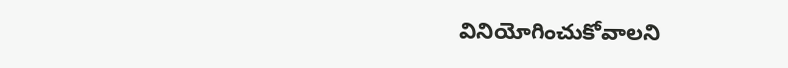వినియోగించుకోవాలని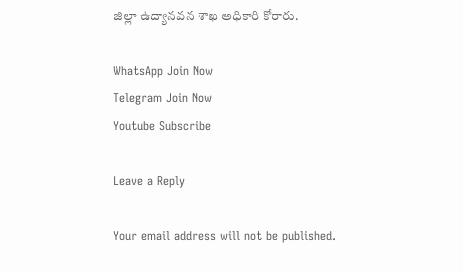జిల్లా ఉద్యానవన శాఖ అధికారి కోరారు.

WhatsApp Join Now
Telegram Join Now
Youtube Subscribe

Leave a Reply

Your email address will not be published.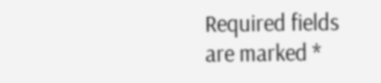Required fields are marked *